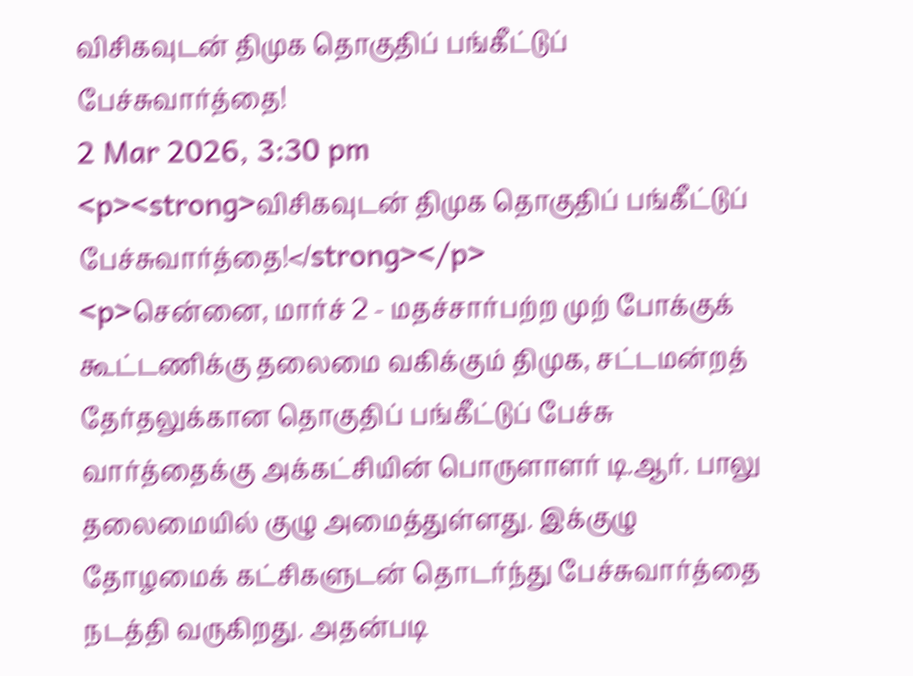விசிகவுடன் திமுக தொகுதிப் பங்கீட்டுப் பேச்சுவார்த்தை!
2 Mar 2026, 3:30 pm
<p><strong>விசிகவுடன் திமுக தொகுதிப் பங்கீட்டுப் பேச்சுவார்த்தை!</strong></p>
<p>சென்னை, மார்ச் 2 - மதச்சார்பற்ற முற் போக்குக் கூட்டணிக்கு தலைமை வகிக்கும் திமுக, சட்டமன்றத் தேர்தலுக்கான தொகுதிப் பங்கீட்டுப் பேச்சு வார்த்தைக்கு அக்கட்சியின் பொருளாளர் டி.ஆர். பாலு தலைமையில் குழு அமைத்துள்ளது. இக்குழு தோழமைக் கட்சிகளுடன் தொடர்ந்து பேச்சுவார்த்தை நடத்தி வருகிறது. அதன்படி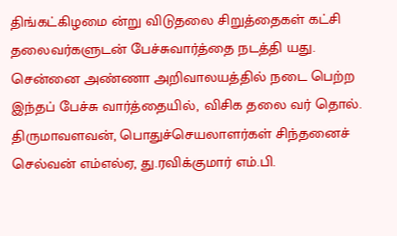திங்கட்கிழமை ன்று விடுதலை சிறுத்தைகள் கட்சி தலைவர்களுடன் பேச்சுவார்த்தை நடத்தி யது. சென்னை அண்ணா அறிவாலயத்தில் நடை பெற்ற இந்தப் பேச்சு வார்த்தையில், விசிக தலை வர் தொல். திருமாவளவன், பொதுச்செயலாளர்கள் சிந்தனைச் செல்வன் எம்எல்ஏ, து.ரவிக்குமார் எம்.பி.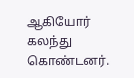ஆகியோர் கலந்து கொண்டனர்.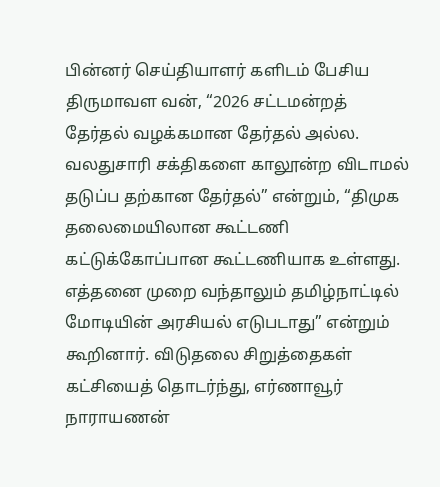பின்னர் செய்தியாளர் களிடம் பேசிய திருமாவள வன், “2026 சட்டமன்றத் தேர்தல் வழக்கமான தேர்தல் அல்ல. வலதுசாரி சக்திகளை காலூன்ற விடாமல் தடுப்ப தற்கான தேர்தல்” என்றும், “திமுக தலைமையிலான கூட்டணி கட்டுக்கோப்பான கூட்டணியாக உள்ளது. எத்தனை முறை வந்தாலும் தமிழ்நாட்டில் மோடியின் அரசியல் எடுபடாது” என்றும் கூறினார். விடுதலை சிறுத்தைகள் கட்சியைத் தொடர்ந்து, எர்ணாவூர் நாராயணன்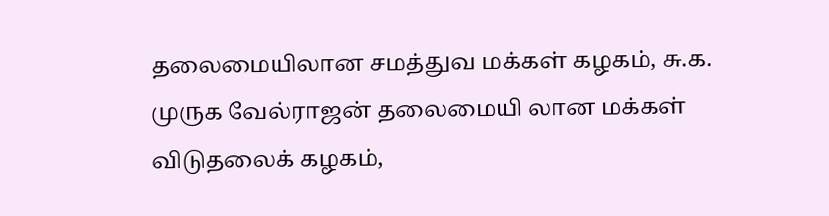தலைமையிலான சமத்துவ மக்கள் கழகம், சு.க. முருக வேல்ராஜன் தலைமையி லான மக்கள் விடுதலைக் கழகம்,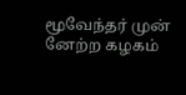மூவேந்தர் முன் னேற்ற கழகம்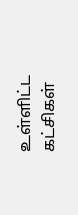உள்ளிட்ட கட்சிகள்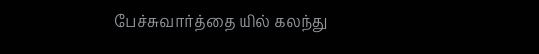பேச்சுவார்த்தை யில் கலந்து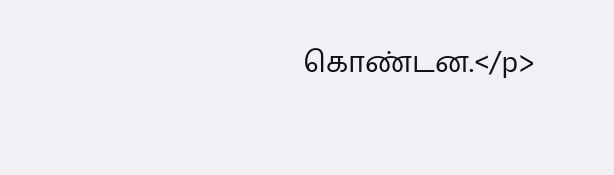கொண்டன.</p>